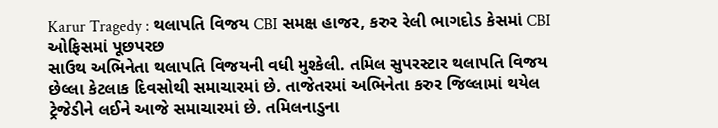Karur Tragedy : થલાપતિ વિજય CBI સમક્ષ હાજર, કરુર રેલી ભાગદોડ કેસમાં CBI ઓફિસમાં પૂછપરછ
સાઉથ અભિનેતા થલાપતિ વિજયની વધી મુશ્કેલી. તમિલ સુપરસ્ટાર થલાપતિ વિજય છેલ્લા કેટલાક દિવસોથી સમાચારમાં છે. તાજેતરમાં અભિનેતા કરુર જિલ્લામાં થયેલ ટ્રેજેડીને લઈને આજે સમાચારમાં છે. તમિલનાડુના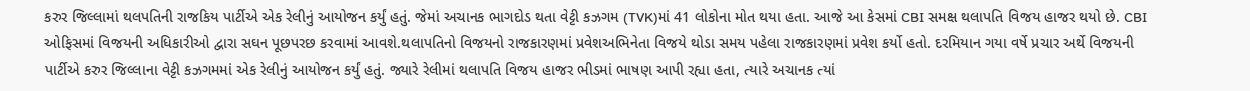કરુર જિલ્લામાં થલપતિની રાજકિય પાર્ટીએ એક રેલીનું આયોજન કર્યું હતું. જેમાં અચાનક ભાગદોડ થતા વેટ્ટી કઝગમ (TVK)માં 41 લોકોના મોત થયા હતા. આજે આ કેસમાં CBI સમક્ષ થલાપતિ વિજય હાજર થયો છે. CBI ઓફિસમાં વિજયની અધિકારીઓ દ્વારા સઘન પૂછપરછ કરવામાં આવશે.થલાપતિનો વિજયનો રાજકારણમાં પ્રવેશઅભિનેતા વિજયે થોડા સમય પહેલા રાજકારણમાં પ્રવેશ કર્યો હતો. દરમિયાન ગયા વર્ષે પ્રચાર અર્થે વિજયની પાર્ટીએ કરુર જિલ્લાના વેટ્ટી કઝગમમાં એક રેલીનું આયોજન કર્યું હતું. જ્યારે રેલીમાં થલાપતિ વિજય હાજર ભીડમાં ભાષણ આપી રહ્યા હતા, ત્યારે અચાનક ત્યાં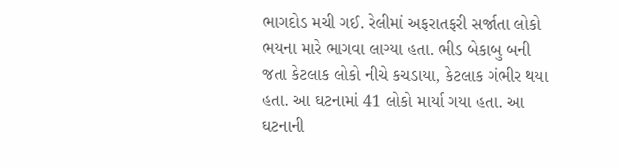ભાગદોડ મચી ગઈ. રેલીમાં અફરાતફરી સર્જાતા લોકો ભયના મારે ભાગવા લાગ્યા હતા. ભીડ બેકાબુ બની જતા કેટલાક લોકો નીચે કચડાયા, કેટલાક ગંભીર થયા હતા. આ ઘટનામાં 41 લોકો માર્યા ગયા હતા. આ ઘટનાની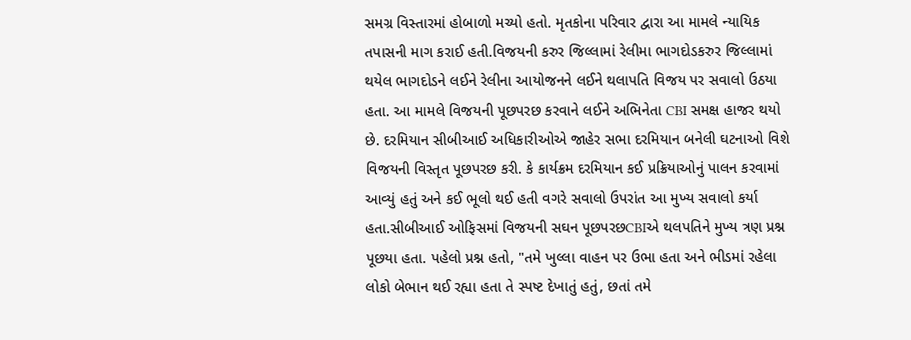સમગ્ર વિસ્તારમાં હોબાળો મચ્યો હતો. મૃતકોના પરિવાર દ્વારા આ મામલે ન્યાયિક તપાસની માગ કરાઈ હતી.વિજયની કરુર જિલ્લામાં રેલીમા ભાગદોડકરુર જિલ્લામાં થયેલ ભાગદોડને લઈને રેલીના આયોજનને લઈને થલાપતિ વિજય પર સવાલો ઉઠયા હતા. આ મામલે વિજયની પૂછપરછ કરવાને લઈને અભિનેતા CBI સમક્ષ હાજર થયો છે. દરમિયાન સીબીઆઈ અધિકારીઓએ જાહેર સભા દરમિયાન બનેલી ઘટનાઓ વિશે વિજયની વિસ્તૃત પૂછપરછ કરી. કે કાર્યક્રમ દરમિયાન કઈ પ્રક્રિયાઓનું પાલન કરવામાં આવ્યું હતું અને કઈ ભૂલો થઈ હતી વગરે સવાલો ઉપરાંત આ મુખ્ય સવાલો કર્યા હતા.સીબીઆઈ ઓફિસમાં વિજયની સઘન પૂછપરછCBIએ થલપતિને મુખ્ય ત્રણ પ્રશ્ન પૂછયા હતા. પહેલો પ્રશ્ન હતો, "તમે ખુલ્લા વાહન પર ઉભા હતા અને ભીડમાં રહેલા લોકો બેભાન થઈ રહ્યા હતા તે સ્પષ્ટ દેખાતું હતું, છતાં તમે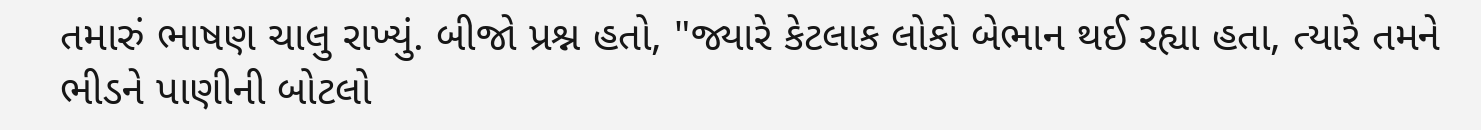તમારું ભાષણ ચાલુ રાખ્યું. બીજો પ્રશ્ન હતો, "જ્યારે કેટલાક લોકો બેભાન થઈ રહ્યા હતા, ત્યારે તમને ભીડને પાણીની બોટલો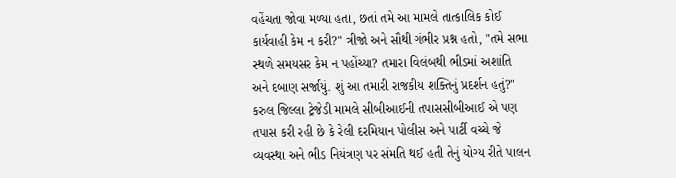વહેંચતા જોવા મળ્યા હતા, છતાં તમે આ મામલે તાત્કાલિક કોઈ કાર્યવાહી કેમ ન કરી?" ત્રીજો અને સૌથી ગંભીર પ્રશ્ન હતો, "તમે સભા સ્થળે સમયસર કેમ ન પહોંચ્યા? તમારા વિલંબથી ભીડમાં અશાંતિ અને દબાણ સર્જાયું. શું આ તમારી રાજકીય શક્તિનું પ્રદર્શન હતું?" કરુલ જિલ્લા ટ્રેજેડી મામલે સીબીઆઈની તપાસસીબીઆઈ એ પણ તપાસ કરી રહી છે કે રેલી દરમિયાન પોલીસ અને પાર્ટી વચ્ચે જે વ્યવસ્થા અને ભીડ નિયંત્રણ પર સંમતિ થઈ હતી તેનું યોગ્ય રીતે પાલન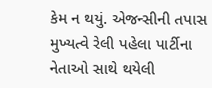કેમ ન થયું. એજન્સીની તપાસ મુખ્યત્વે રેલી પહેલા પાર્ટીના નેતાઓ સાથે થયેલી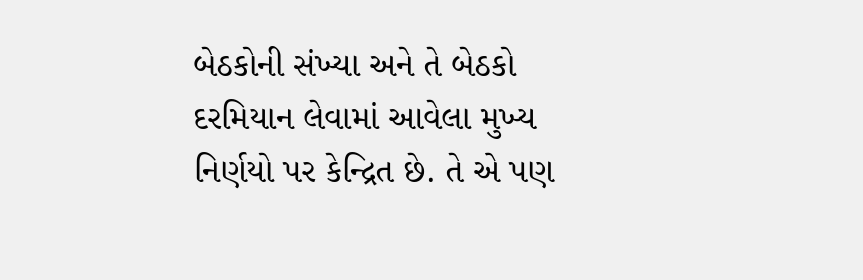બેઠકોની સંખ્યા અને તે બેઠકો દરમિયાન લેવામાં આવેલા મુખ્ય નિર્ણયો પર કેન્દ્રિત છે. તે એ પણ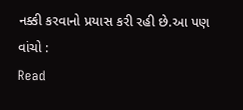નક્કી કરવાનો પ્રયાસ કરી રહી છે.આ પણ વાંચો :
Read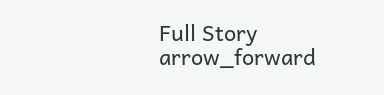Full Story arrow_forward